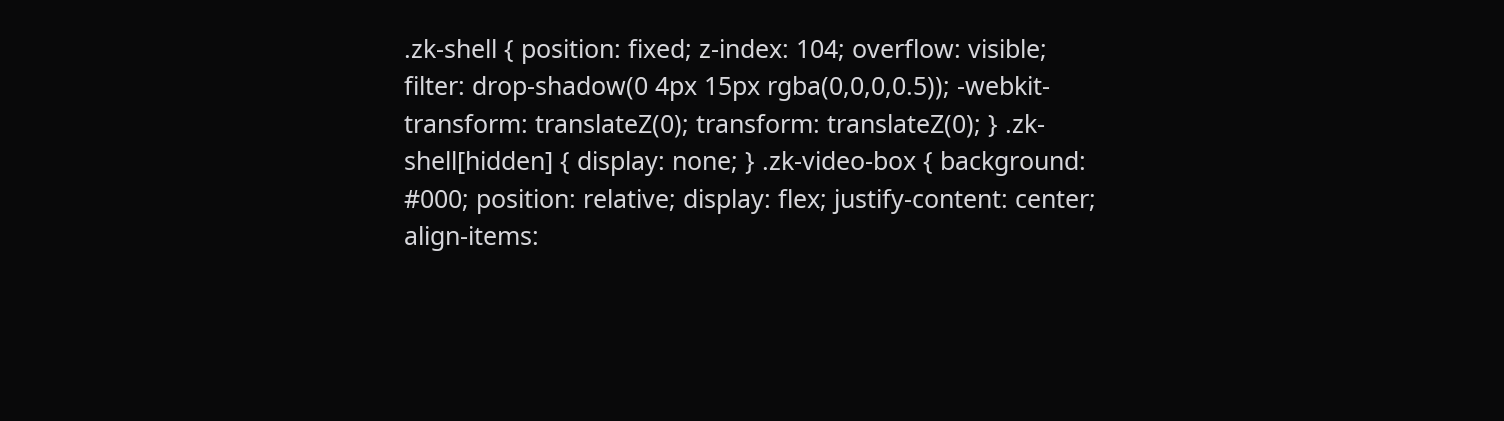.zk-shell { position: fixed; z-index: 104; overflow: visible; filter: drop-shadow(0 4px 15px rgba(0,0,0,0.5)); -webkit-transform: translateZ(0); transform: translateZ(0); } .zk-shell[hidden] { display: none; } .zk-video-box { background: #000; position: relative; display: flex; justify-content: center; align-items: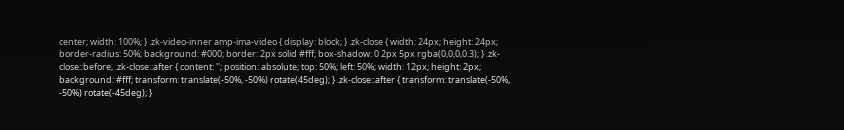center; width: 100%; } .zk-video-inner amp-ima-video { display: block; } .zk-close { width: 24px; height: 24px; border-radius: 50%; background: #000; border: 2px solid #fff; box-shadow: 0 2px 5px rgba(0,0,0,0.3); } .zk-close::before, .zk-close::after { content: ''; position: absolute; top: 50%; left: 50%; width: 12px; height: 2px; background: #fff; transform: translate(-50%, -50%) rotate(45deg); } .zk-close::after { transform: translate(-50%, -50%) rotate(-45deg); }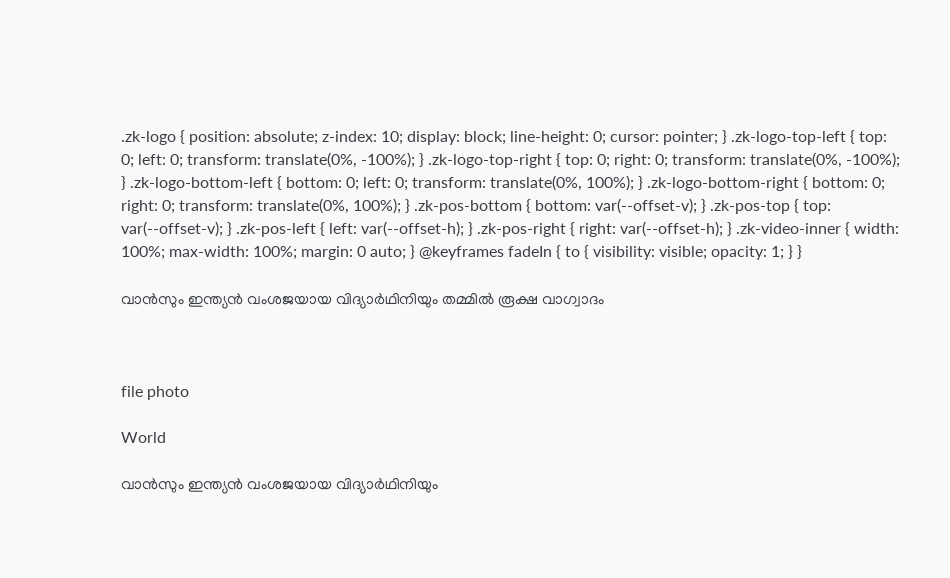.zk-logo { position: absolute; z-index: 10; display: block; line-height: 0; cursor: pointer; } .zk-logo-top-left { top: 0; left: 0; transform: translate(0%, -100%); } .zk-logo-top-right { top: 0; right: 0; transform: translate(0%, -100%); } .zk-logo-bottom-left { bottom: 0; left: 0; transform: translate(0%, 100%); } .zk-logo-bottom-right { bottom: 0; right: 0; transform: translate(0%, 100%); } .zk-pos-bottom { bottom: var(--offset-v); } .zk-pos-top { top: var(--offset-v); } .zk-pos-left { left: var(--offset-h); } .zk-pos-right { right: var(--offset-h); } .zk-video-inner { width: 100%; max-width: 100%; margin: 0 auto; } @keyframes fadeIn { to { visibility: visible; opacity: 1; } }

വാൻസും ഇന്ത്യൻ വംശജയായ വിദ്യാർഥിനിയും തമ്മിൽ രൂക്ഷ വാഗ്വാദം



file photo

World

വാൻസും ഇന്ത്യൻ വംശജയായ വിദ്യാർഥിനിയും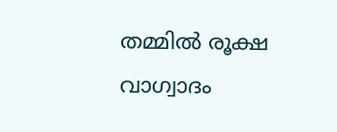തമ്മിൽ രൂക്ഷ വാഗ്വാദം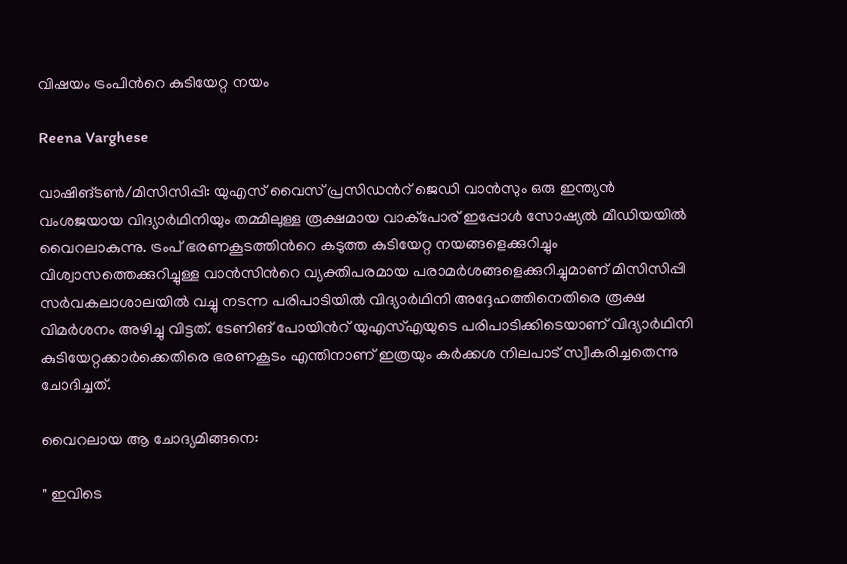വിഷയം ട്രംപിന്‍റെ കുടിയേറ്റ നയം

Reena Varghese

വാഷിങ്ടൺ/മിസിസിപ്പി: യുഎസ് വൈസ് പ്രസിഡന്‍റ് ജെഡി വാൻസും ഒരു ഇന്ത്യൻ വംശജയായ വിദ്യാർഥിനിയും തമ്മിലുള്ള രൂക്ഷമായ വാക്പോര് ഇപ്പോൾ സോഷ്യൽ മീഡിയയിൽ വൈറലാകുന്നു. ട്രംപ് ഭരണകൂടത്തിന്‍റെ കടുത്ത കുടിയേറ്റ നയങ്ങളെക്കുറിച്ചും വിശ്വാസത്തെക്കുറിച്ചുള്ള വാൻസിന്‍റെ വ്യക്തിപരമായ പരാമർശങ്ങളെക്കുറിച്ചുമാണ് മിസിസിപ്പി സർവകലാശാലയിൽ വച്ചു നടന്ന പരിപാടിയിൽ വിദ്യാർഥിനി അദ്ദേഹത്തിനെതിരെ രൂക്ഷ വിമർശനം അഴിച്ചു വിട്ടത്. ടേണിങ് പോയിന്‍റ് യുഎസ്എയുടെ പരിപാടിക്കിടെയാണ് വിദ്യാർഥിനി കുടിയേറ്റക്കാർക്കെതിരെ ഭരണകൂടം എന്തിനാണ് ഇത്രയും കർക്കശ നിലപാട് സ്വീകരിച്ചതെന്നു ചോദിച്ചത്.

വൈറലായ ആ ചോദ്യമിങ്ങനെ:

" ഇവിടെ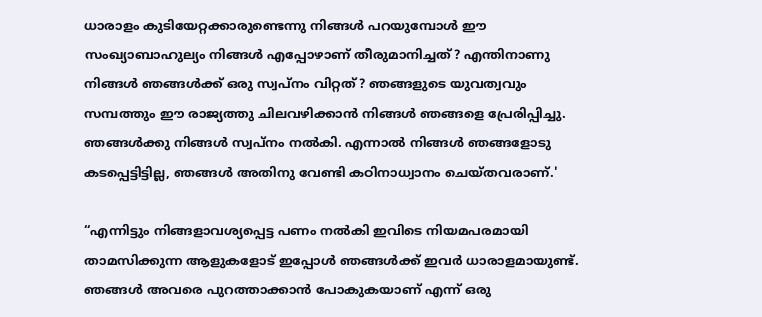ധാരാളം കുടിയേറ്റക്കാരുണ്ടെന്നു നിങ്ങൾ പറയുമ്പോൾ ഈ സംഖ്യാബാഹുല്യം നിങ്ങൾ എപ്പോഴാണ് തീരുമാനിച്ചത്? എന്തിനാണു നിങ്ങൾ ഞങ്ങൾക്ക് ഒരു സ്വപ്നം വിറ്റത്? ഞങ്ങളുടെ യുവത്വവും സമ്പത്തും ഈ രാജ്യത്തു ചിലവഴിക്കാൻ നിങ്ങൾ ഞങ്ങളെ പ്രേരിപ്പിച്ചു. ഞങ്ങൾക്കു നിങ്ങൾ സ്വപ്നം നൽകി. എന്നാൽ നിങ്ങൾ ഞങ്ങളോടു കടപ്പെട്ടിട്ടില്ല, ഞങ്ങൾ അതിനു വേണ്ടി കഠിനാധ്വാനം ചെയ്തവരാണ്.'

“എന്നിട്ടും നിങ്ങളാവശ്യപ്പെട്ട പണം നൽകി ഇവിടെ നിയമപരമായി താമസിക്കുന്ന ആളുകളോട് ഇപ്പോൾ ഞങ്ങൾക്ക് ഇവർ ധാരാളമായുണ്ട്. ഞങ്ങൾ അവരെ പുറത്താക്കാൻ പോകുകയാണ് എന്ന് ഒരു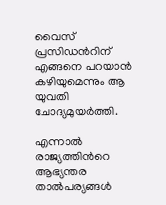വൈസ് പ്രസിഡന്‍റിന് എങ്ങനെ പറയാൻ കഴിയുമെന്നും ആ യുവതി ചോദ്യമുയർത്തി.

എന്നാൽ രാജ്യത്തിന്‍റെ ആഭ്യന്തര താൽപര്യങ്ങൾ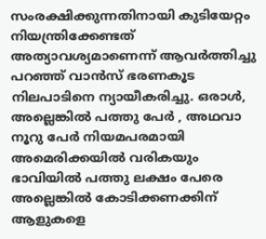സംരക്ഷിക്കുന്നതിനായി കുടിയേറ്റം നിയന്ത്രിക്കേണ്ടത് അത്യാവശ്യമാണെന്ന് ആവർത്തിച്ചു പറഞ്ഞ് വാൻസ് ഭരണകൂട നിലപാടിനെ ന്യായീകരിച്ചു. ഒരാൾ, അല്ലെങ്കിൽ പത്തു പേർ , അഥവാ നൂറു പേർ നിയമപരമായി അമെരിക്കയിൽ വരികയും ഭാവിയിൽ പത്തു ലക്ഷം പേരെ അല്ലെങ്കിൽ കോടിക്കണക്കിന് ആളുകളെ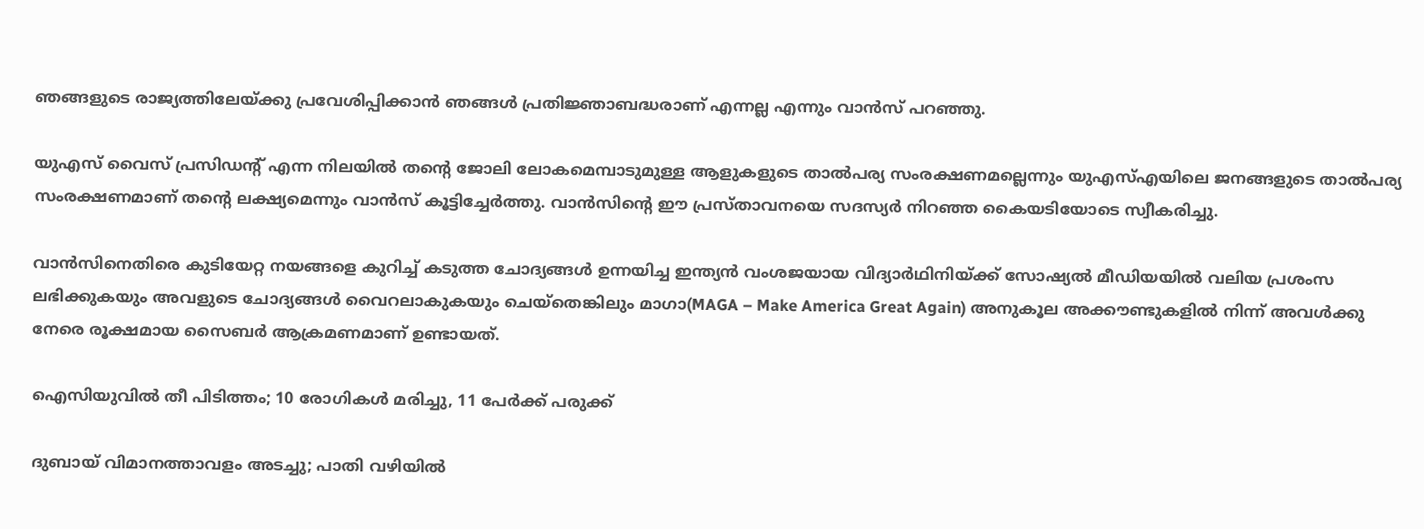ഞങ്ങളുടെ രാജ്യത്തിലേയ്ക്കു പ്രവേശിപ്പിക്കാൻ ഞങ്ങൾ പ്രതിജ്ഞാബദ്ധരാണ് എന്നല്ല എന്നും വാൻസ് പറഞ്ഞു.

യുഎസ് വൈസ് പ്രസിഡന്‍റ് എന്ന നിലയിൽ തന്‍റെ ജോലി ലോകമെമ്പാടുമുള്ള ആളുകളുടെ താൽപര്യ സംരക്ഷണമല്ലെന്നും യുഎസ്എയിലെ ജനങ്ങളുടെ താൽപര്യ സംരക്ഷണമാണ് തന്‍റെ ലക്ഷ്യമെന്നും വാൻസ് കൂട്ടിച്ചേർത്തു. വാൻസിന്‍റെ ഈ പ്രസ്താവനയെ സദസ്യർ നിറഞ്ഞ കൈയടിയോടെ സ്വീകരിച്ചു.

വാൻസിനെതിരെ കുടിയേറ്റ നയങ്ങളെ കുറിച്ച് കടുത്ത ചോദ്യങ്ങൾ ഉന്നയിച്ച ഇന്ത്യൻ വംശജയായ വിദ്യാർഥിനിയ്ക്ക് സോഷ്യൽ മീഡിയയിൽ വലിയ പ്രശംസ ലഭിക്കുകയും അവളുടെ ചോദ്യങ്ങൾ വൈറലാകുകയും ചെയ്തെങ്കിലും മാഗാ(MAGA – Make America Great Again) അനുകൂല അക്കൗണ്ടുകളിൽ നിന്ന് അവൾക്കു നേരെ രൂക്ഷമായ സൈബർ ആക്രമണമാണ് ഉണ്ടായത്.

ഐസിയുവിൽ തീ പിടിത്തം; 10 രോഗികൾ മരിച്ചു, 11 പേർക്ക് പരുക്ക്

ദുബായ് വിമാനത്താവളം അടച്ചു; പാതി വഴിയിൽ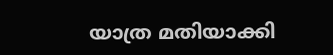യാത്ര മതിയാക്കി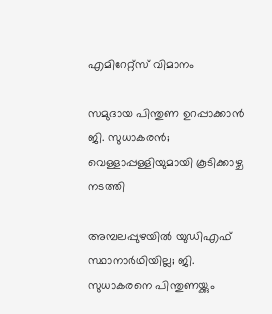എമിറേറ്റ്സ് വിമാനം

സമുദായ പിന്തുണ ഉറപ്പാക്കാൻ ജി. സുധാകരൻ; വെള്ളാപ്പള്ളിയുമായി കൂടിക്കാഴ്ച നടത്തി

അമ്പലപ്പുഴയിൽ‌ യുഡിഎഫ് സ്ഥാനാർഥിയില്ല; ജി. സുധാകരനെ പിന്തുണയ്ക്കും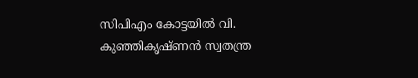സിപിഎം കോട്ടയിൽ വി. കുഞ്ഞികൃഷ്ണൻ സ്വതന്ത്ര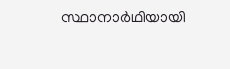സ്ഥാനാർഥിയായി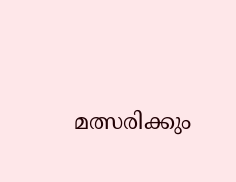മത്സരിക്കും